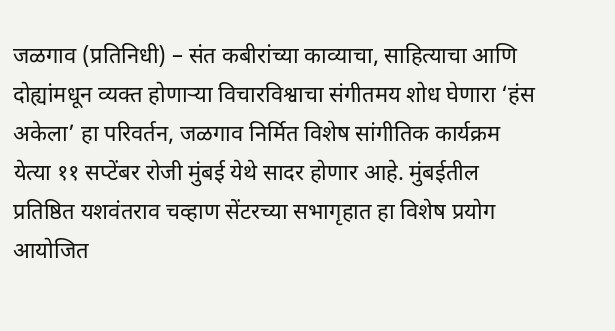जळगाव (प्रतिनिधी) – संत कबीरांच्या काव्याचा, साहित्याचा आणि दोह्यांमधून व्यक्त होणाऱ्या विचारविश्वाचा संगीतमय शोध घेणारा ‘हंस अकेला’ हा परिवर्तन, जळगाव निर्मित विशेष सांगीतिक कार्यक्रम येत्या ११ सप्टेंबर रोजी मुंबई येथे सादर होणार आहे. मुंबईतील प्रतिष्ठित यशवंतराव चव्हाण सेंटरच्या सभागृहात हा विशेष प्रयोग आयोजित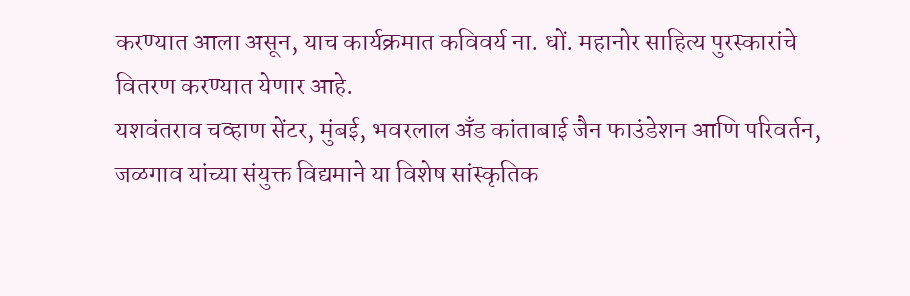करण्यात आला असून, याच कार्यक्रमात कविवर्य ना. धों. महानोर साहित्य पुरस्कारांचे वितरण करण्यात येणार आहे.
यशवंतराव चव्हाण सेंटर, मुंबई, भवरलाल अँड कांताबाई जैन फाउंडेशन आणि परिवर्तन, जळगाव यांच्या संयुक्त विद्यमाने या विशेष सांस्कृतिक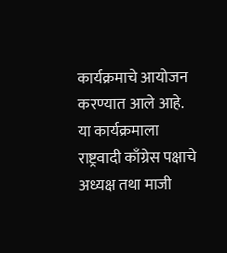कार्यक्रमाचे आयोजन करण्यात आले आहे.
या कार्यक्रमाला राष्ट्रवादी काँग्रेस पक्षाचे अध्यक्ष तथा माजी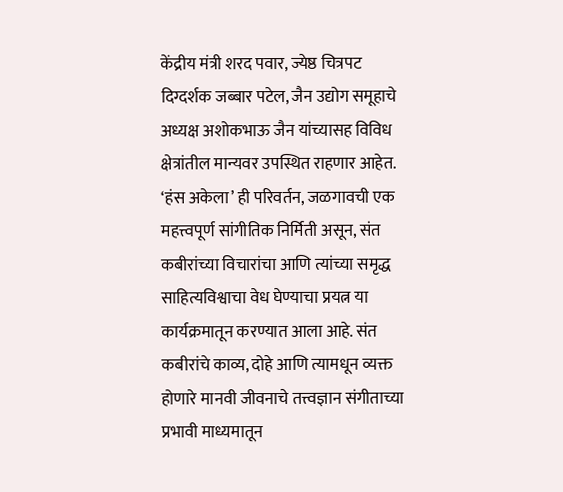केंद्रीय मंत्री शरद पवार, ज्येष्ठ चित्रपट दिग्दर्शक जब्बार पटेल, जैन उद्योग समूहाचे अध्यक्ष अशोकभाऊ जैन यांच्यासह विविध क्षेत्रांतील मान्यवर उपस्थित राहणार आहेत.
‘हंस अकेला’ ही परिवर्तन, जळगावची एक महत्त्वपूर्ण सांगीतिक निर्मिती असून, संत कबीरांच्या विचारांचा आणि त्यांच्या समृद्ध साहित्यविश्वाचा वेध घेण्याचा प्रयत्न या कार्यक्रमातून करण्यात आला आहे. संत कबीरांचे काव्य, दोहे आणि त्यामधून व्यक्त होणारे मानवी जीवनाचे तत्त्वज्ञान संगीताच्या प्रभावी माध्यमातून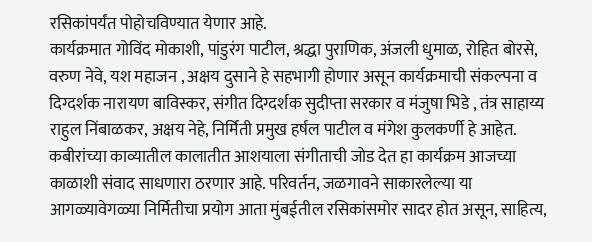रसिकांपर्यंत पोहोचविण्यात येणार आहे.
कार्यक्रमात गोविंद मोकाशी, पांडुरंग पाटील, श्रद्धा पुराणिक, अंजली धुमाळ, रोहित बोरसे, वरुण नेवे, यश महाजन , अक्षय दुसाने हे सहभागी होणार असून कार्यक्रमाची संकल्पना व दिग्दर्शक नारायण बाविस्कर, संगीत दिग्दर्शक सुदीप्ता सरकार व मंजुषा भिडे , तंत्र साहाय्य राहुल निंबाळकर, अक्षय नेहे, निर्मिती प्रमुख हर्षल पाटील व मंगेश कुलकर्णी हे आहेत.
कबीरांच्या काव्यातील कालातीत आशयाला संगीताची जोड देत हा कार्यक्रम आजच्या काळाशी संवाद साधणारा ठरणार आहे. परिवर्तन, जळगावने साकारलेल्या या आगळ्यावेगळ्या निर्मितीचा प्रयोग आता मुंबईतील रसिकांसमोर सादर होत असून, साहित्य,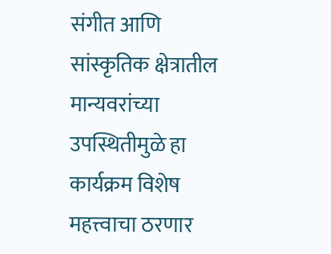संगीत आणि सांस्कृतिक क्षेत्रातील मान्यवरांच्या उपस्थितीमुळे हा कार्यक्रम विशेष महत्त्वाचा ठरणार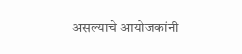असल्याचे आयोजकांनी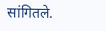सांगितले.